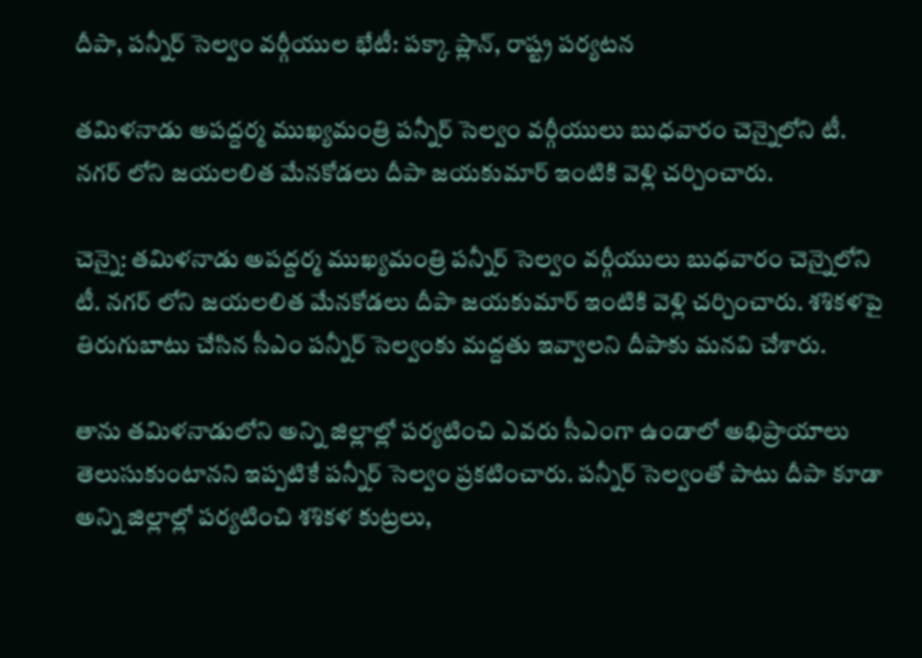దీపా, పన్నీర్ సెల్వం వర్గీయుల భేటీ: పక్కా ప్లాన్, రాష్ట్ర పర్యటన

తమిళనాడు అపద్దర్మ ముఖ్యమంత్రి పన్నీర్ సెల్వం వర్గీయులు బుధవారం చెన్నైలోని టీ. నగర్ లోని జయలలిత మేనకోడలు దీపా జయకుమార్ ఇంటికి వెళ్లి చర్చించారు.

చెన్నై: తమిళనాడు అపద్దర్మ ముఖ్యమంత్రి పన్నీర్ సెల్వం వర్గీయులు బుధవారం చెన్నైలోని టీ. నగర్ లోని జయలలిత మేనకోడలు దీపా జయకుమార్ ఇంటికి వెళ్లి చర్చించారు. శశికళపై తిరుగుబాటు చేసిన సీఎం పన్నీర్ సెల్వంకు మద్దతు ఇవ్వాలని దీపాకు మనవి చేశారు.

తాను తమిళనాడులోని అన్ని జిల్లాల్లో పర్యటించి ఎవరు సీఎంగా ఉండాలో అభిప్రాయాలు తెలుసుకుంటానని ఇప్పటికే పన్నీర్ సెల్వం ప్రకటించారు. పన్నీర్ సెల్వంతో పాటు దీపా కూడా అన్ని జిల్లాల్లో పర్యటించి శశికళ కుట్రలు,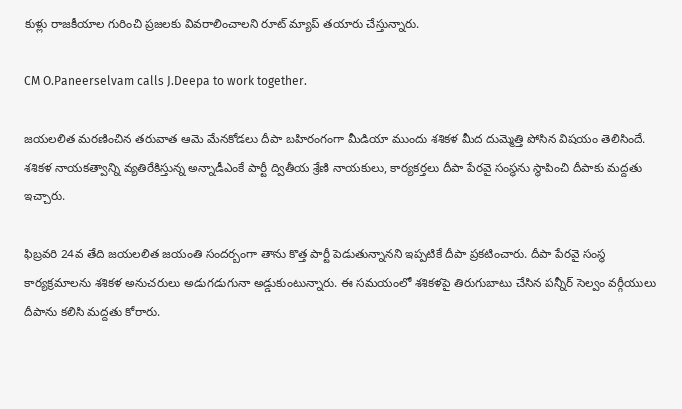కుళ్లు రాజకీయాల గురించి ప్రజలకు వివరాలించాలని రూట్ మ్యాప్ తయారు చేస్తున్నారు.

CM O.Paneerselvam calls J.Deepa to work together.

జయలలిత మరణించిన తరువాత ఆమె మేనకోడలు దీపా బహిరంగంగా మీడియా ముందు శశికళ మీద దుమ్మెత్తి పోసిన విషయం తెలిసిందే. శశికళ నాయకత్వాన్ని వ్యతిరేకిస్తున్న అన్నాడీఎంకే పార్టీ ద్వితీయ శ్రేణి నాయకులు, కార్యకర్తలు దీపా పేరవై సంస్థను స్థాపించి దీపాకు మద్దతు ఇచ్చారు.

ఫిబ్రవరి 24వ తేది జయలలిత జయంతి సందర్బంగా తాను కొత్త పార్టీ పెడుతున్నానని ఇప్పటికే దీపా ప్రకటించారు. దీపా పేరవై సంస్థ కార్యక్రమాలను శశికళ అనుచరులు అడుగడుగునా అడ్డుకుంటున్నారు. ఈ సమయంలో శశికళపై తిరుగుబాటు చేసిన పన్నీర్ సెల్వం వర్గీయులు దీపాను కలిసి మద్దతు కోరారు.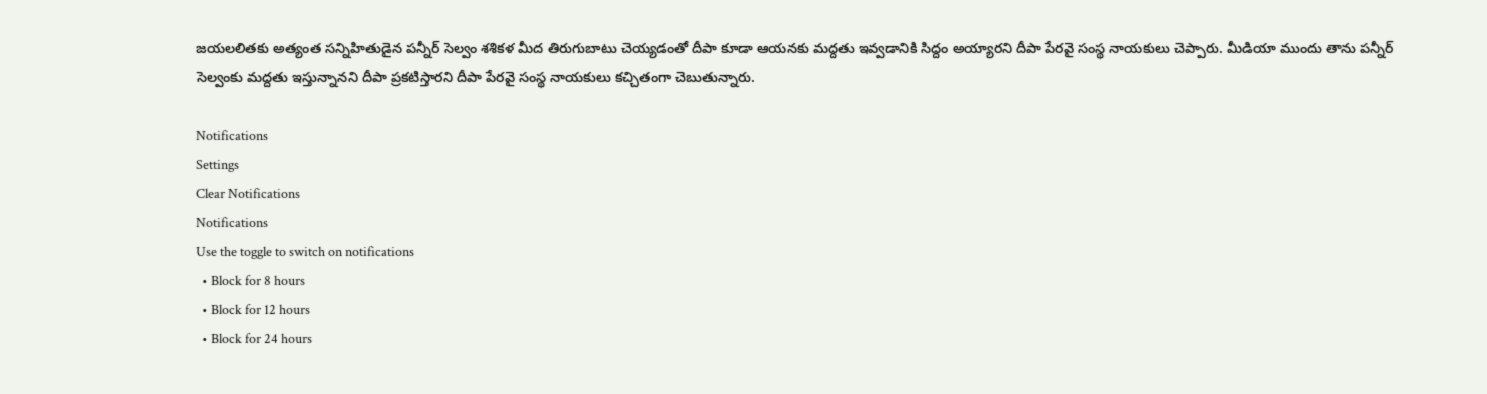జయలలితకు అత్యంత సన్నిహితుడైన పన్నీర్ సెల్వం శశికళ మీద తిరుగుబాటు చెయ్యడంతో దీపా కూడా ఆయనకు మద్దతు ఇవ్వడానికి సిద్దం అయ్యారని దీపా పేరవై సంస్థ నాయకులు చెప్పారు. మీడియా ముందు తాను పన్నీర్ సెల్వంకు మద్దతు ఇస్తున్నానని దీపా ప్రకటిస్తారని దీపా పేరవై సంస్థ నాయకులు కచ్చితంగా చెబుతున్నారు.

Notifications
Settings
Clear Notifications
Notifications
Use the toggle to switch on notifications
  • Block for 8 hours
  • Block for 12 hours
  • Block for 24 hours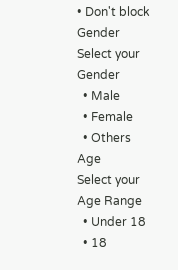• Don't block
Gender
Select your Gender
  • Male
  • Female
  • Others
Age
Select your Age Range
  • Under 18
  • 18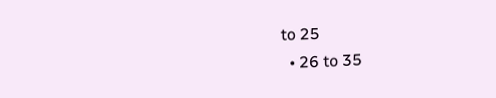to 25
  • 26 to 35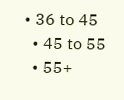• 36 to 45
  • 45 to 55
  • 55+